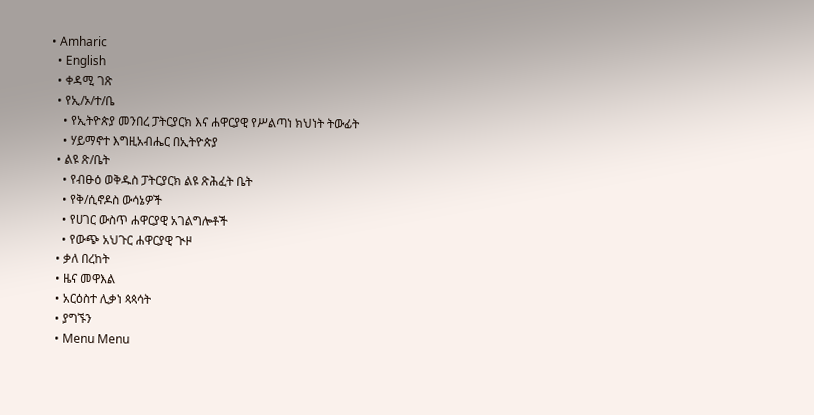• Amharic
  • English
  • ቀዳሚ ገጽ
  • የኢ/ኦ/ተ/ቤ
    • የኢትዮጵያ መንበረ ፓትርያርክ እና ሐዋርያዊ የሥልጣነ ክህነት ትውፊት
    • ሃይማኖተ እግዚአብሔር በኢትዮጵያ
  • ልዩ ጽ/ቤት
    • የብፁዕ ወቅዱስ ፓትርያርክ ልዩ ጽሕፈት ቤት
    • የቅ/ሲኖዶስ ውሳኔዎች
    • የሀገር ውስጥ ሐዋርያዊ አገልግሎቶች
    • የውጭ አህጉር ሐዋርያዊ ጒዞ
  • ቃለ በረከት
  • ዜና መዋእል
  • አርዕስተ ሊቃነ ጳጳሳት
  • ያግኙን
  • Menu Menu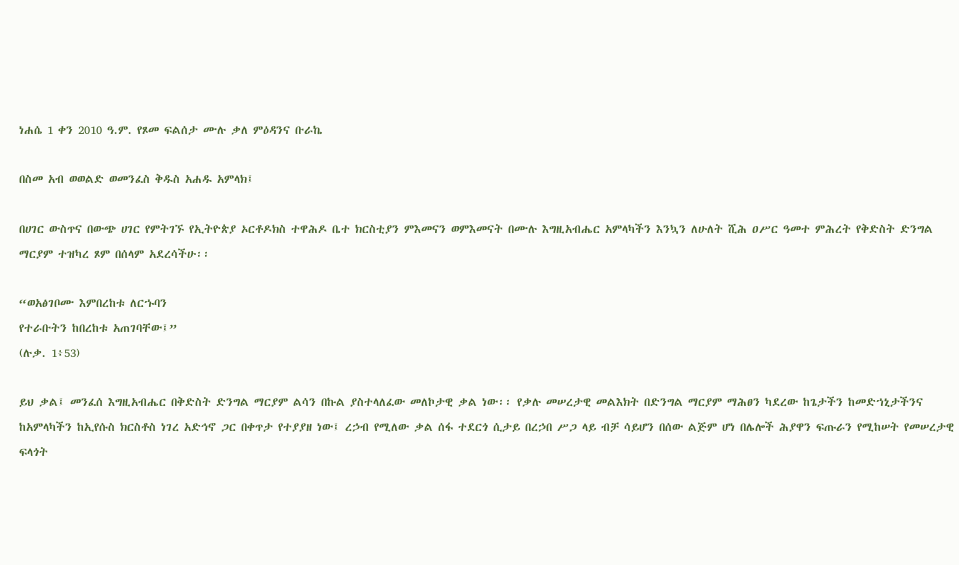ነሐሴ 1 ቀን 2010 ዓ.ም. የጾመ ፍልሰታ ሙሉ ቃለ ምዕዳንና ቡራኬ

በስመ አብ ወወልድ ወመንፈስ ቅዱስ አሐዱ አምላክ፤

በሀገር ውስጥና በውጭ ሀገር የምትገኙ የኢትዮጵያ ኦርቶዶክስ ተዋሕዶ ቤተ ክርስቲያን ምእመናን ወምእመናት በሙሉ እግዚአብሔር አምላካችን እንኳን ለሁለት ሺሕ ዐሥር ዓመተ ምሕረት የቅድስት ድንግል ማርያም ተዝካረ ጾም በሰላም አደረሳችሁ፡፡

“ወአፅገቦሙ እምበረከቱ ለርኁባን
የተራቡትን ከበረከቱ አጠገባቸው፤”
(ሉቃ. 1፥53)

ይህ ቃል፤ መንፈሰ እግዚአብሔር በቅድስት ድንግል ማርያም ልሳን በኩል ያስተላለፈው መለኮታዊ ቃል ነው፡፡ የቃሉ መሠረታዊ መልእክት በድንግል ማርያም ማሕፀን ካደረው ከጌታችን ከመድኀኒታችንና ከአምላካችን ከኢየሱስ ክርስቶስ ነገረ አድኅኖ ጋር በቀጥታ የተያያዘ ነው፤ ረኃብ የሚለው ቃል ሰፋ ተደርጎ ሲታይ በረኃበ ሥጋ ላይ ብቻ ሳይሆን በሰው ልጅም ሆነ በሌሎች ሕያዋን ፍጡራን የሚከሠት የመሠረታዊ ፍላጎት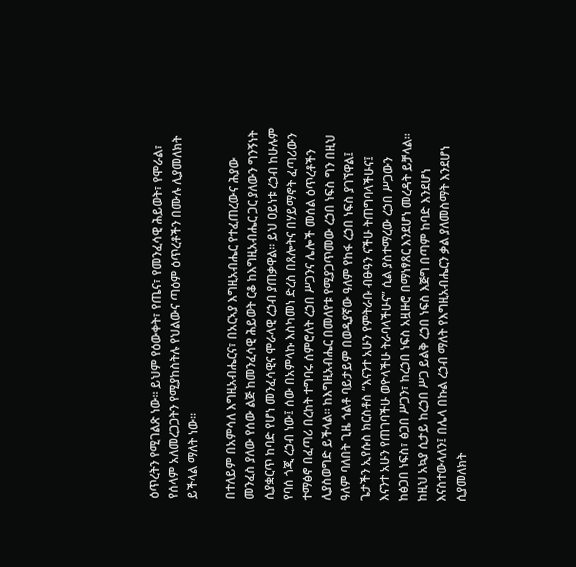ዕጥረትን የሚገልጽ ነው፡፡ ይህም የዕውቀት፣ የጤና፣ የመንፈሳዊ ሕይወት፣ የሞራል፣ የሰላም አለመረጋጋትን የሚያከስትሉ የህልውና ጣዕም ዕጥረቶችን በሙሉ ሊያመለክት ይችላል ማለት ነው፡፡

በተለይም በአምሳለ እግዚአብሔርና፣ በአርኣያ እግዚአብሔር የተፈጠረውና ሕያው መንፈስ ያለው የሰው ልጅ ከመንፈሳዊ ሕይወት ርቆ ከእግዚአብሔር ጋር ያለውን ግንኝነት ሲያቋርጥ ከባድ የሆነ መንፈሳዊና ሞራላዊ ረኃብ ያጠቃዋል፡፡ ይህ ዐይነቱ ረኃብ ከሁሉም የባሰ ጎጂ ረኃብ ነው፤ ሰው በአምላኩ እስካመነ ድረስ በጸሎትና በሃይማኖት ፈጣሪውን ተማፅኖ በፈጣሪ በረከት ተግባሩ ሰምሮለት ረኃበ ሥጋንና ሌሎች መሰል ዕጥረቶችን ሊያስወግድ ይችላል፡፡ ከእግዚአብሔር በመለየቱ የሚያጋጥመው ረኃበ ነፍስ ግን በዚህ ዓለም ባለበት ጊዜ ጎልቶ ባይታይም በወዲያኛው ዓለም የከፋ ረኃበ ነፍስ ያገኘዋል፤ ጌታችን ኢየሱስ ክርስቶስ “እናንተ አሁን የምትራቡ ብፁዓን ናችሁ ትጠግባላችሁና፤ እናንተ አሁን የጠገባችሁ ወዮላችሁ ትራባላችሁና” ሲል ያስተማረው ረኃበ ሥጋውን ከፅጋበ ነፍስ፣ ፅጋበ ሥጋን፣ ከረኃበ ነፍስ አዟዙሮ በማነፃጸር እንደሆነ መረዳት ይቻላል፡፡ ከዚህ አኳያ ሲታይ ከረኃበ ሥጋ ይልቅ ረኃበ ነፍስ እጅግ በጣም ከባድ እንደሆነ እናስተውላለን፤ በሌላ በኩል ረኃብ ማለት የእግዚአብሔርን ቃል ያለመስማት እንደሆነ ሲያመለክት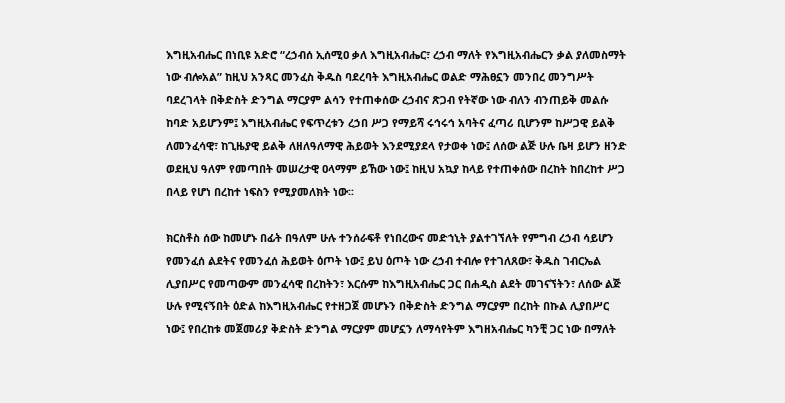እግዚአብሔር በነቢዩ አድሮ “ረኃብሰ ኢሰሚዐ ቃለ እግዚአብሔር፣ ረኃብ ማለት የእግዚአብሔርን ቃል ያለመስማት ነው ብሎአል” ከዚህ አንጻር መንፈስ ቅዱስ ባደረባት እግዚአብሔር ወልድ ማሕፀኗን መንበረ መንግሥት ባደረገላት በቅድስት ድንግል ማርያም ልሳን የተጠቀሰው ረኃብና ጽጋብ የትኛው ነው ብለን ብንጠይቅ መልሱ ከባድ አይሆንም፤ እግዚአብሔር የፍጥረቱን ረኃበ ሥጋ የማይሻ ሩኅሩኅ አባትና ፈጣሪ ቢሆንም ከሥጋዊ ይልቅ ለመንፈሳዊ፣ ከጊዜያዊ ይልቅ ለዘለዓለማዊ ሕይወት እንደሚያደላ የታወቀ ነው፤ ለሰው ልጅ ሁሉ ቤዛ ይሆን ዘንድ ወደዚህ ዓለም የመጣበት መሠረታዊ ዐላማም ይኸው ነው፤ ከዚህ አኳያ ከላይ የተጠቀሰው በረከት ከበረከተ ሥጋ በላይ የሆነ በረከተ ነፍስን የሚያመለክት ነው፡፡

ክርስቶስ ሰው ከመሆኑ በፊት በዓለም ሁሉ ተንሰራፍቶ የነበረውና መድኀኒት ያልተገኘለት የምግብ ረኃብ ሳይሆን የመንፈሰ ልደትና የመንፈሰ ሕይወት ዕጦት ነው፤ ይህ ዕጦት ነው ረኃብ ተብሎ የተገለጸው፣ ቅዱስ ገብርኤል ሊያበሥር የመጣውም መንፈሳዊ በረከትን፣ እርሱም ከእግዚአብሔር ጋር በሐዲስ ልደት መገናኘትን፣ ለሰው ልጅ ሁሉ የሚናኝበት ዕድል ከእግዚአብሔር የተዘጋጀ መሆኑን በቅድስት ድንግል ማርያም በረከት በኩል ሊያበሥር ነው፤ የበረከቱ መጀመሪያ ቅድስት ድንግል ማርያም መሆኗን ለማሳየትም እግዘአብሔር ካንቺ ጋር ነው በማለት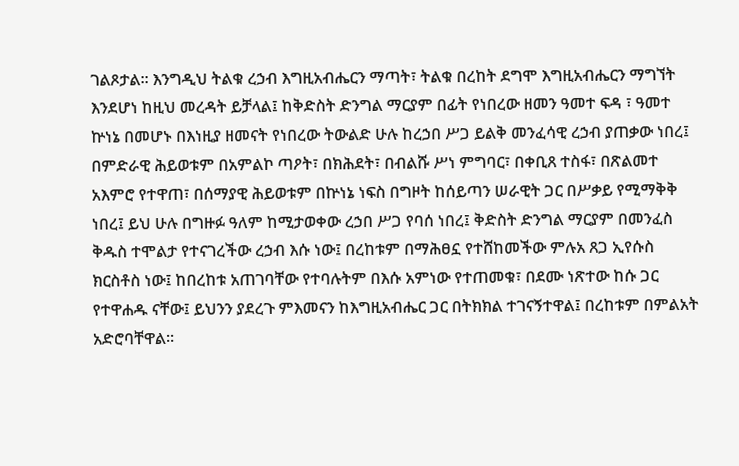ገልጾታል፡፡ እንግዲህ ትልቁ ረኃብ እግዚአብሔርን ማጣት፣ ትልቁ በረከት ደግሞ እግዚአብሔርን ማግኘት እንደሆነ ከዚህ መረዳት ይቻላል፤ ከቅድስት ድንግል ማርያም በፊት የነበረው ዘመን ዓመተ ፍዳ ፣ ዓመተ ኵነኔ በመሆኑ በእነዚያ ዘመናት የነበረው ትውልድ ሁሉ ከረኃበ ሥጋ ይልቅ መንፈሳዊ ረኃብ ያጠቃው ነበረ፤ በምድራዊ ሕይወቱም በአምልኮ ጣዖት፣ በክሕደት፣ በብልሹ ሥነ ምግባር፣ በቀቢጸ ተስፋ፣ በጽልመተ አእምሮ የተዋጠ፣ በሰማያዊ ሕይወቱም በኵነኔ ነፍስ በግዞት ከሰይጣን ሠራዊት ጋር በሥቃይ የሚማቅቅ ነበረ፤ ይህ ሁሉ በግዙፉ ዓለም ከሚታወቀው ረኃበ ሥጋ የባሰ ነበረ፤ ቅድስት ድንግል ማርያም በመንፈስ ቅዱስ ተሞልታ የተናገረችው ረኃብ እሱ ነው፤ በረከቱም በማሕፀኗ የተሸከመችው ምሉአ ጸጋ ኢየሱስ ክርስቶስ ነው፤ ከበረከቱ አጠገባቸው የተባሉትም በእሱ አምነው የተጠመቁ፣ በደሙ ነጽተው ከሱ ጋር የተዋሐዱ ናቸው፤ ይህንን ያደረጉ ምእመናን ከእግዚአብሔር ጋር በትክክል ተገናኝተዋል፤ በረከቱም በምልአት አድሮባቸዋል፡፡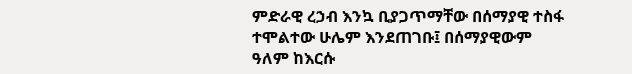ምድራዊ ረኃብ እንኳ ቢያጋጥማቸው በሰማያዊ ተስፋ ተሞልተው ሁሌም እንደጠገቡ፤ በሰማያዊውም ዓለም ከእርሱ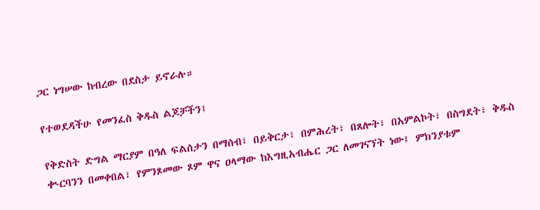ጋር ነግሠው ከብረው በደስታ ይኖራሉ።

የተወደዳችሁ የመንፈስ ቅዱስ ልጆቻችን፤

የቅድስት ድግል ማርያም በዓለ ፍልሰታን በማሰብ፣ በይቅርታ፣ በምሕረት፣ በጸሎት፣ በአምልኮት፣ በስግደት፣ ቅዱስ ቊርባንን በመቀበል፣ የምንጾመው ጾም ዋና ዐላማው ከእግዚአብሔር ጋር ለመገናኘት ነው፤ ምክንያቱም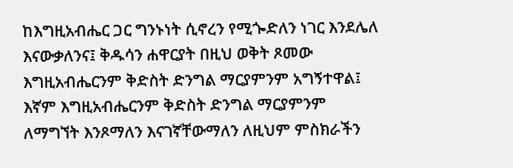ከእግዚአብሔር ጋር ግንኑነት ሲኖረን የሚጐድለን ነገር እንደሌለ እናውቃለንና፤ ቅዱሳን ሐዋርያት በዚህ ወቅት ጾመው እግዚአብሔርንም ቅድስት ድንግል ማርያምንም አግኝተዋል፤ እኛም እግዚአብሔርንም ቅድስት ድንግል ማርያምንም ለማግኘት እንጾማለን እናገኛቸውማለን ለዚህም ምስክራችን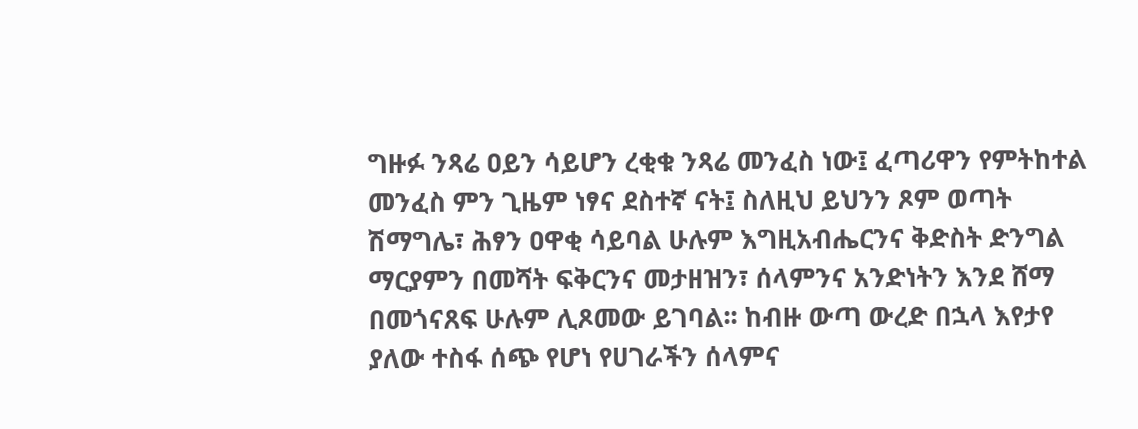ግዙፉ ንጻሬ ዐይን ሳይሆን ረቂቁ ንጻሬ መንፈስ ነው፤ ፈጣሪዋን የምትከተል መንፈስ ምን ጊዜም ነፃና ደስተኛ ናት፤ ስለዚህ ይህንን ጾም ወጣት ሽማግሌ፣ ሕፃን ዐዋቂ ሳይባል ሁሉም እግዚአብሔርንና ቅድስት ድንግል ማርያምን በመሻት ፍቅርንና መታዘዝን፣ ሰላምንና አንድነትን እንደ ሸማ በመጎናጸፍ ሁሉም ሊጾመው ይገባል፡፡ ከብዙ ውጣ ውረድ በኋላ እየታየ ያለው ተስፋ ሰጭ የሆነ የሀገራችን ሰላምና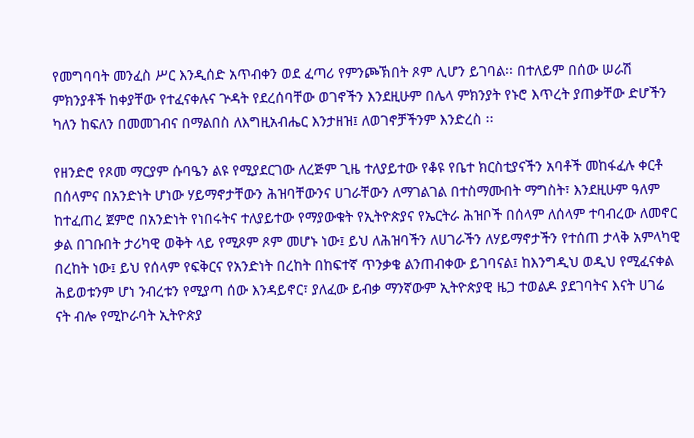የመግባባት መንፈስ ሥር እንዲሰድ አጥብቀን ወደ ፈጣሪ የምንጮኽበት ጾም ሊሆን ይገባል፡፡ በተለይም በሰው ሠራሽ ምክንያቶች ከቀያቸው የተፈናቀሉና ጕዳት የደረሰባቸው ወገኖችን እንደዚሁም በሌላ ምክንያት የኑሮ እጥረት ያጠቃቸው ድሆችን ካለን ከፍለን በመመገብና በማልበስ ለእግዚአብሔር እንታዘዝ፤ ለወገኖቻችንም እንድረስ ፡፡

የዘንድሮ የጾመ ማርያም ሱባዔን ልዩ የሚያደርገው ለረጅም ጊዜ ተለያይተው የቆዩ የቤተ ክርስቲያናችን አባቶች መከፋፈሉ ቀርቶ በሰላምና በአንድነት ሆነው ሃይማኖታቸውን ሕዝባቸውንና ሀገራቸውን ለማገልገል በተስማሙበት ማግስት፣ እንደዚሁም ዓለም ከተፈጠረ ጀምሮ በአንድነት የነበሩትና ተለያይተው የማያውቁት የኢትዮጵያና የኤርትራ ሕዝቦች በሰላም ለሰላም ተባብረው ለመኖር ቃል በገቡበት ታሪካዊ ወቅት ላይ የሚጾም ጾም መሆኑ ነው፤ ይህ ለሕዝባችን ለሀገራችን ለሃይማኖታችን የተሰጠ ታላቅ አምላካዊ በረከት ነው፤ ይህ የሰላም የፍቅርና የአንድነት በረከት በከፍተኛ ጥንቃቄ ልንጠብቀው ይገባናል፤ ከእንግዲህ ወዲህ የሚፈናቀል ሕይወቱንም ሆነ ንብረቱን የሚያጣ ሰው እንዳይኖር፣ ያለፈው ይብቃ ማንኛውም ኢትዮጵያዊ ዜጋ ተወልዶ ያደገባትና እናት ሀገሬ ናት ብሎ የሚኮራባት ኢትዮጵያ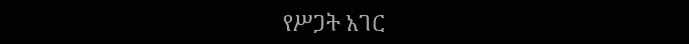የሥጋት አገር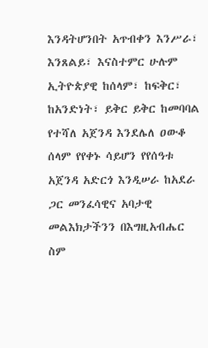እንዳትሆንበት አጥብቀን እንሥራ፣ እንጸልይ፣ እናስተምር ሁሉም ኢትዮጵያዊ ከሰላም፣ ከፍቅር፣ ከአንድነት፣ ይቅር ይቅር ከመባባል የተሻለ አጀንዳ እንደሌለ ዐውቆ ሰላም የየቀኑ ሳይሆን የየሰዓቱ አጀንዳ አድርጎ እንዲሠራ ከአደራ ጋር መንፈሳዊና አባታዊ መልእክታችንን በእግዚአብሔር ስም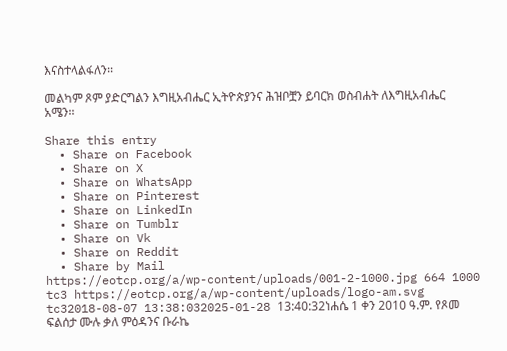እናስተላልፋለን፡፡

መልካም ጾም ያድርግልን እግዚአብሔር ኢትዮጵያንና ሕዝቦቿን ይባርክ ወስብሐት ለእግዚአብሔር አሜን፡፡

Share this entry
  • Share on Facebook
  • Share on X
  • Share on WhatsApp
  • Share on Pinterest
  • Share on LinkedIn
  • Share on Tumblr
  • Share on Vk
  • Share on Reddit
  • Share by Mail
https://eotcp.org/a/wp-content/uploads/001-2-1000.jpg 664 1000 tc3 https://eotcp.org/a/wp-content/uploads/logo-am.svg tc32018-08-07 13:38:032025-01-28 13:40:32ነሐሴ 1 ቀን 2010 ዓ.ም. የጾመ ፍልሰታ ሙሉ ቃለ ምዕዳንና ቡራኬ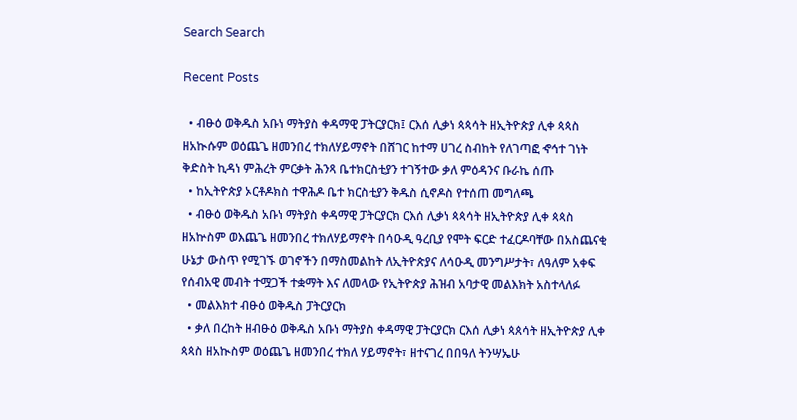Search Search

Recent Posts

  • ብፁዕ ወቅዱስ አቡነ ማትያስ ቀዳማዊ ፓትርያርክ፤ ርእሰ ሊቃነ ጳጳሳት ዘኢትዮጵያ ሊቀ ጳጳስ ዘአኲሱም ወዕጨጌ ዘመንበረ ተክለሃይማኖት በሸገር ከተማ ሀገረ ስብከት የለገጣፎ ኆኅተ ገነት ቅድስት ኪዳነ ምሕረት ምርቃት ሕንጻ ቤተክርስቲያን ተገኝተው ቃለ ምዕዳንና ቡራኬ ሰጡ
  • ከኢትዮጵያ ኦርቶዶክስ ተዋሕዶ ቤተ ክርስቲያን ቅዱስ ሲኖዶስ የተሰጠ መግለጫ
  • ብፁዕ ወቅዱስ አቡነ ማትያስ ቀዳማዊ ፓትርያርክ ርእሰ ሊቃነ ጳጳሳት ዘኢትዮጵያ ሊቀ ጳጳስ ዘአኵስም ወእጨጌ ዘመንበረ ተክለሃይማኖት በሳዑዲ ዓረቢያ የሞት ፍርድ ተፈርዶባቸው በአስጨናቂ ሁኔታ ውስጥ የሚገኙ ወገኖችን በማስመልከት ለኢትዮጵያና ለሳዑዲ መንግሥታት፣ ለዓለም አቀፍ የሰብአዊ መብት ተሟጋች ተቋማት እና ለመላው የኢትዮጵያ ሕዝብ አባታዊ መልእክት አስተላለፉ
  • መልእክተ ብፁዕ ወቅዱስ ፓትርያርክ
  • ቃለ በረከት ዘብፁዕ ወቅዱስ አቡነ ማትያስ ቀዳማዊ ፓትርያርክ ርእሰ ሊቃነ ጳጰሳት ዘኢትዮጵያ ሊቀ ጳጳስ ዘአኲስም ወዕጨጌ ዘመንበረ ተክለ ሃይማኖት፣ ዘተናገረ በበዓለ ትንሣኤሁ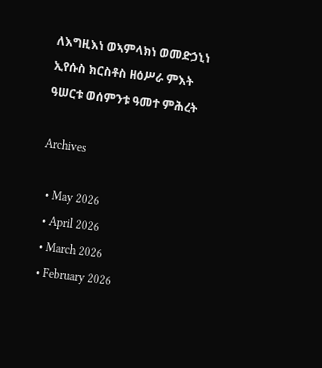ለእግዚእነ ወኣምላክነ ወመድኃኒነ ኢየሱስ ክርስቶስ ዘዕሥራ ምእት ዓሠርቱ ወሰምንቱ ዓመተ ምሕረት

Archives

  • May 2026
  • April 2026
  • March 2026
  • February 2026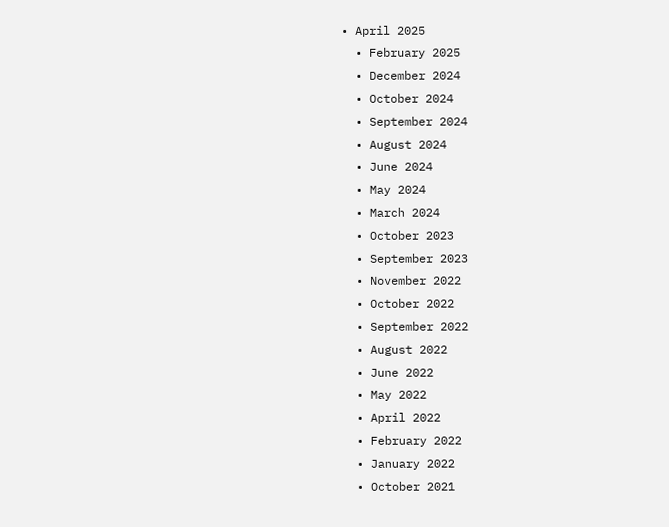• April 2025
  • February 2025
  • December 2024
  • October 2024
  • September 2024
  • August 2024
  • June 2024
  • May 2024
  • March 2024
  • October 2023
  • September 2023
  • November 2022
  • October 2022
  • September 2022
  • August 2022
  • June 2022
  • May 2022
  • April 2022
  • February 2022
  • January 2022
  • October 2021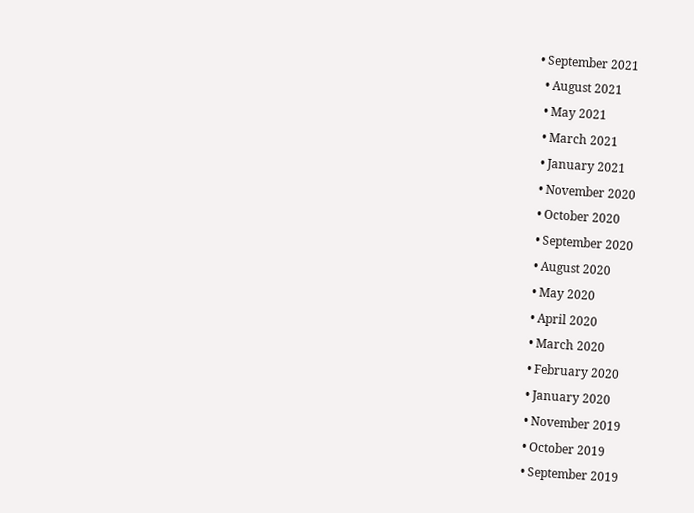• September 2021
  • August 2021
  • May 2021
  • March 2021
  • January 2021
  • November 2020
  • October 2020
  • September 2020
  • August 2020
  • May 2020
  • April 2020
  • March 2020
  • February 2020
  • January 2020
  • November 2019
  • October 2019
  • September 2019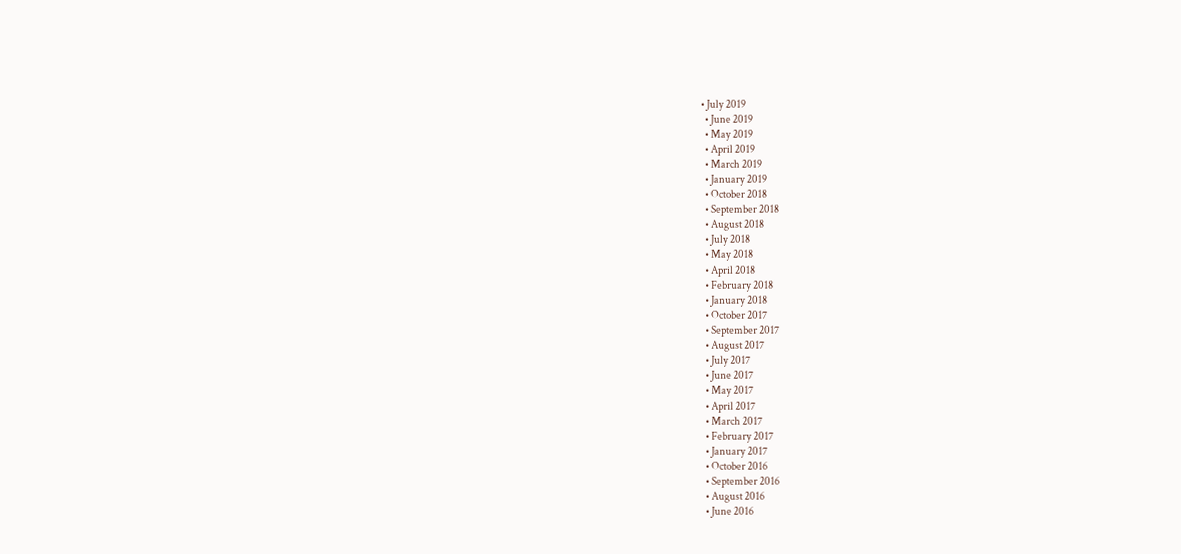• July 2019
  • June 2019
  • May 2019
  • April 2019
  • March 2019
  • January 2019
  • October 2018
  • September 2018
  • August 2018
  • July 2018
  • May 2018
  • April 2018
  • February 2018
  • January 2018
  • October 2017
  • September 2017
  • August 2017
  • July 2017
  • June 2017
  • May 2017
  • April 2017
  • March 2017
  • February 2017
  • January 2017
  • October 2016
  • September 2016
  • August 2016
  • June 2016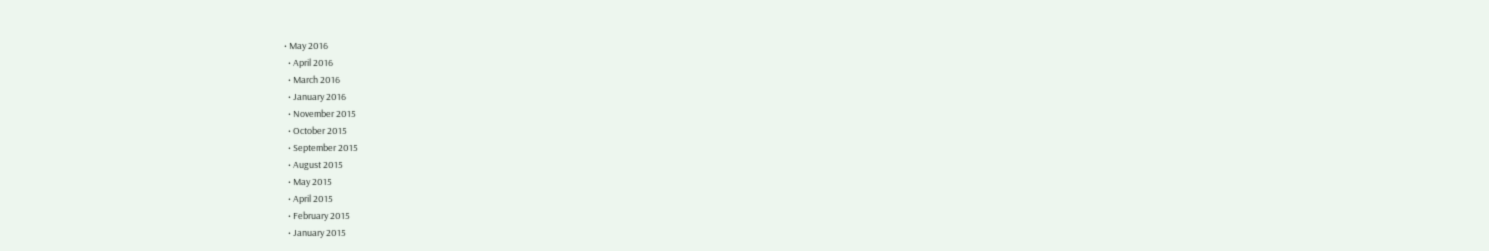• May 2016
  • April 2016
  • March 2016
  • January 2016
  • November 2015
  • October 2015
  • September 2015
  • August 2015
  • May 2015
  • April 2015
  • February 2015
  • January 2015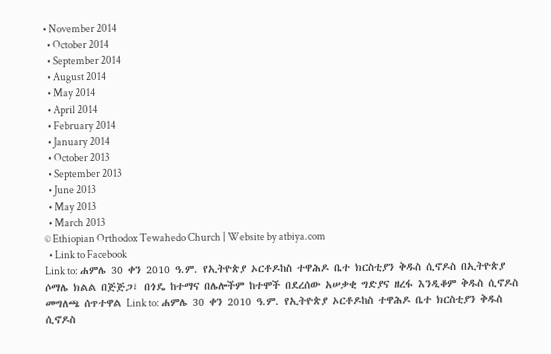• November 2014
  • October 2014
  • September 2014
  • August 2014
  • May 2014
  • April 2014
  • February 2014
  • January 2014
  • October 2013
  • September 2013
  • June 2013
  • May 2013
  • March 2013
© Ethiopian Orthodox Tewahedo Church | Website by atbiya.com
  • Link to Facebook
Link to: ሐምሌ 30 ቀን 2010 ዓ.ም. የኢትዮጵያ ኦርቶዶከስ ተዋሕዶ ቤተ ክርስቲያን ቅዱስ ሲኖዶስ በኢትዮጵያ ሶማሌ ክልል በጅጅጋ፣ በጎዴ ከተማና በሌሎችም ከተሞች በደረሰው አሠቃቂ ግድያና ዘረፋ እንዲቆም ቅዱስ ሲኖዶስ መግለጫ ሰጥተዋል Link to: ሐምሌ 30 ቀን 2010 ዓ.ም. የኢትዮጵያ ኦርቶዶከስ ተዋሕዶ ቤተ ክርስቲያን ቅዱስ ሲኖዶስ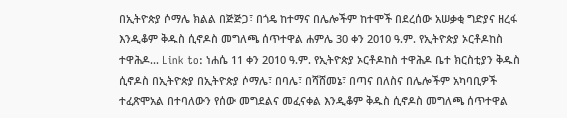በኢትዮጵያ ሶማሌ ክልል በጅጅጋ፣ በጎዴ ከተማና በሌሎችም ከተሞች በደረሰው አሠቃቂ ግድያና ዘረፋ እንዲቆም ቅዱስ ሲኖዶስ መግለጫ ሰጥተዋል ሐምሌ 30 ቀን 2010 ዓ.ም. የኢትዮጵያ ኦርቶዶከስ ተዋሕዶ... Link to: ነሐሴ 11 ቀን 2010 ዓ.ም. የኢትዮጵያ ኦርቶዶከስ ተዋሕዶ ቤተ ክርስቲያን ቅዱስ ሲኖዶስ በኢትዮጵያ በኢትዮጵያ ሶማሌ፣ በባሌ፣ በሻሸመኔ፣ በጣና በለስና በሌሎችም አካባቢዎች ተፈጽሞአል በተባለውን የሰው መግደልና መፈናቀል እንዲቆም ቅዱስ ሲኖዶስ መግለጫ ሰጥተዋል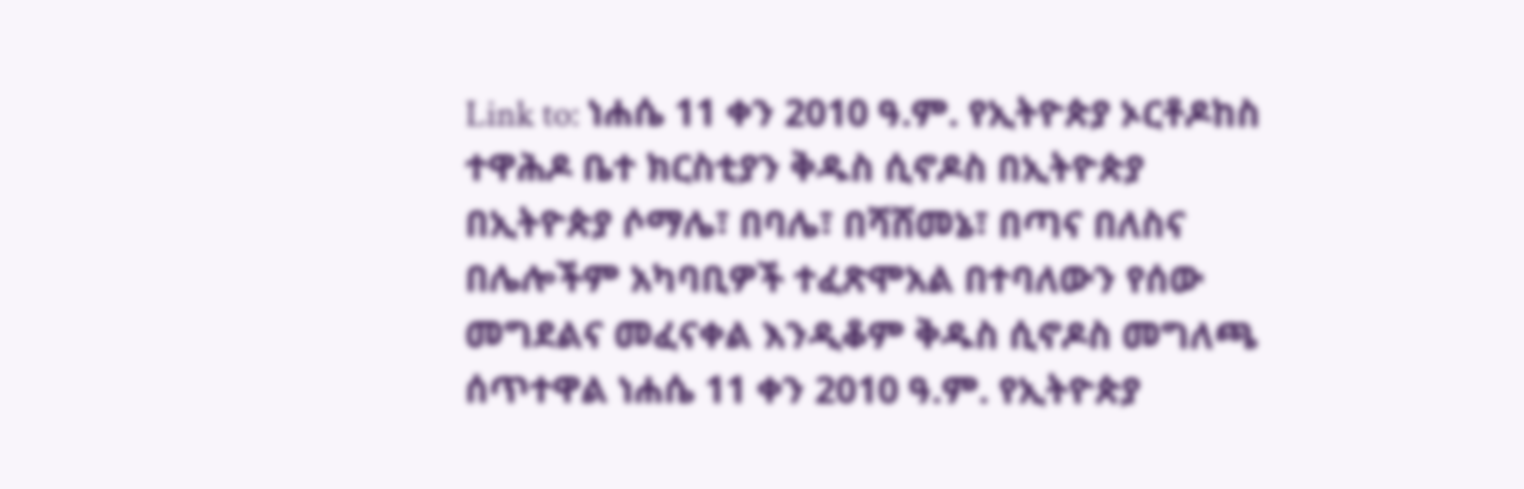Link to: ነሐሴ 11 ቀን 2010 ዓ.ም. የኢትዮጵያ ኦርቶዶከስ ተዋሕዶ ቤተ ክርስቲያን ቅዱስ ሲኖዶስ በኢትዮጵያ በኢትዮጵያ ሶማሌ፣ በባሌ፣ በሻሸመኔ፣ በጣና በለስና በሌሎችም አካባቢዎች ተፈጽሞአል በተባለውን የሰው መግደልና መፈናቀል እንዲቆም ቅዱስ ሲኖዶስ መግለጫ ሰጥተዋል ነሐሴ 11 ቀን 2010 ዓ.ም. የኢትዮጵያ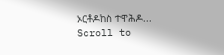ኦርቶዶከስ ተዋሕዶ...
Scroll to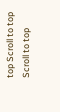top Scroll to top Scroll to top